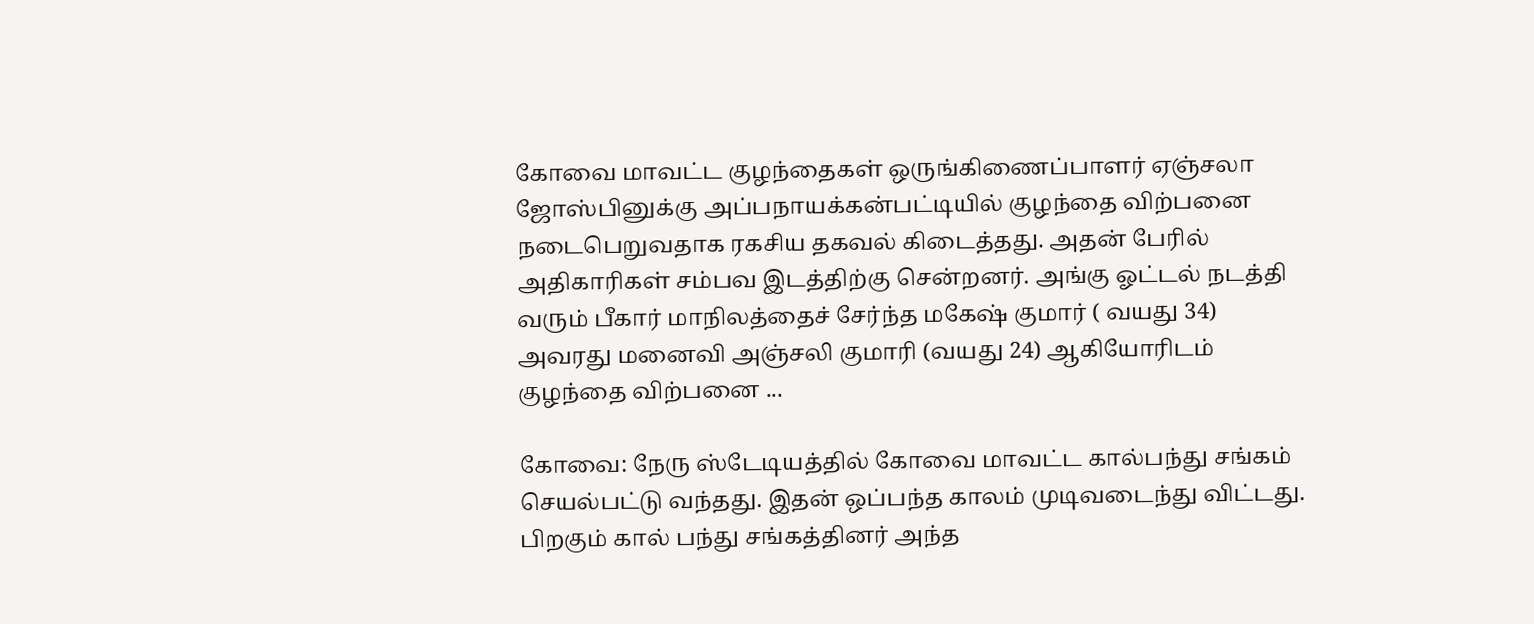கோவை மாவட்ட குழந்தைகள் ஒருங்கிணைப்பாளர் ஏஞ்சலா ஜோஸ்பினுக்கு அப்பநாயக்கன்பட்டியில் குழந்தை விற்பனை நடைபெறுவதாக ரகசிய தகவல் கிடைத்தது. அதன் பேரில் அதிகாரிகள் சம்பவ இடத்திற்கு சென்றனர். அங்கு ஓட்டல் நடத்தி வரும் பீகார் மாநிலத்தைச் சேர்ந்த மகேஷ் குமார் ( வயது 34) அவரது மனைவி அஞ்சலி குமாரி (வயது 24) ஆகியோரிடம் குழந்தை விற்பனை ...

கோவை: நேரு ஸ்டேடியத்தில் கோவை மாவட்ட கால்பந்து சங்கம் செயல்பட்டு வந்தது. இதன் ஒப்பந்த காலம் முடிவடைந்து விட்டது. பிறகும் கால் பந்து சங்கத்தினர் அந்த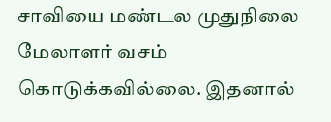சாவியை மண்டல முதுநிலை மேலாளர் வசம் கொடுக்கவில்லை. இதனால்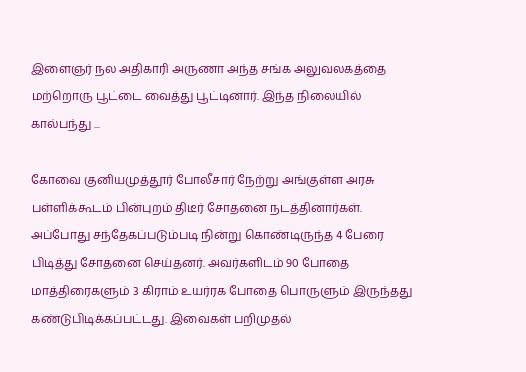இளைஞர் நல அதிகாரி அருணா அந்த சங்க அலுவலகத்தை மற்றொரு பூட்டை வைத்து பூட்டினார். இந்த நிலையில் கால்பந்து ...

கோவை குனியமுத்தூர் போலீசார் நேற்று அங்குள்ள அரசு பள்ளிக்கூடம் பின்புறம் திடீர் சோதனை நடத்தினார்கள். அப்போது சந்தேகப்படும்படி நின்று கொண்டிருந்த 4 பேரை பிடித்து சோதனை செய்தனர். அவர்களிடம் 90 போதை மாத்திரைகளும் 3 கிராம் உயர்ரக போதை பொருளும் இருந்தது கண்டுபிடிக்கப்பட்டது. இவைகள் பறிமுதல்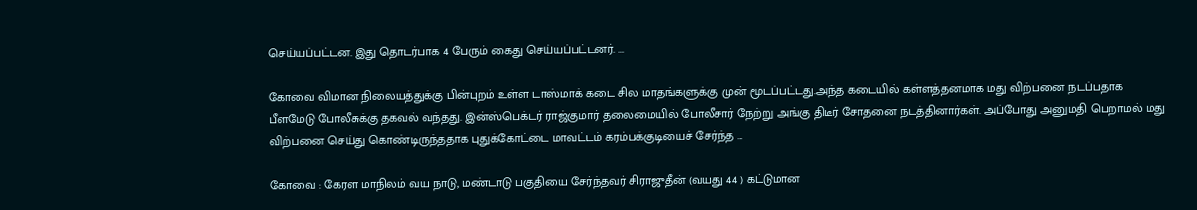செய்யப்பட்டன. இது தொடர்பாக 4 பேரும் கைது செய்யப்பட்டனர். ...

கோவை விமான நிலையத்துக்கு பின்புறம் உள்ள டாஸ்மாக் கடை சில மாதங்களுக்கு முன் மூடப்பட்டது.அந்த கடையில் கள்ளத்தனமாக மது விற்பனை நடப்பதாக பீளமேடு போலீசுக்கு தகவல் வந்தது. இன்ஸ்பெக்டர் ராஜ்குமார் தலைமையில் போலீசார் நேற்று அங்கு திடீர் சோதனை நடத்தினார்கள். அப்போது அனுமதி பெறாமல் மது விற்பனை செய்து கொண்டிருந்ததாக புதுக்கோட்டை மாவட்டம் கரம்பக்குடியைச் சேர்ந்த ...

கோவை : கேரள மாநிலம் வய நாடு, மண்டாடு பகுதியை சேர்ந்தவர் சிராஜுதீன் (வயது 44 ) கட்டுமான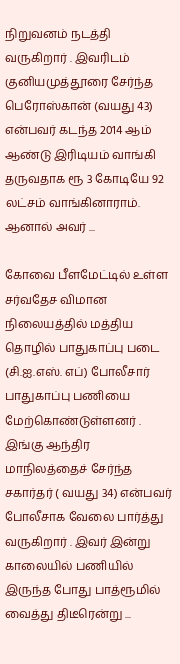நிறுவனம் நடத்தி வருகிறார் . இவரிடம் குனியமுத்தூரை சேர்ந்த பெரோஸ்கான் (வயது 43) என்பவர் கடந்த 2014 ஆம் ஆண்டு இரிடியம் வாங்கி தருவதாக ரூ 3 கோடியே 92 லட்சம் வாங்கினாராம். ஆனால் அவர் ...

கோவை பீளமேட்டில் உள்ள சர்வதேச விமான நிலையத்தில் மத்திய தொழில் பாதுகாப்பு படை (சி.ஐ.எஸ். எப்) போலீசார் பாதுகாப்பு பணியை மேற்கொண்டுள்ளனர் . இங்கு ஆந்திர மாநிலத்தைச் சேர்ந்த சகார்தர் ( வயது 34) என்பவர் போலீசாக வேலை பார்த்து வருகிறார் . இவர் இன்று காலையில் பணியில் இருந்த போது பாத்ரூமில் வைத்து திடீரென்று ...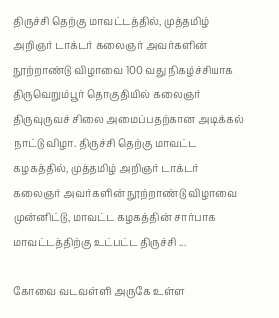திருச்சி தெற்கு மாவட்டத்தில், முத்தமிழ் அறிஞர் டாக்டர் கலைஞர் அவர்களின் நூற்றாண்டு விழாவை 100 வது நிகழ்ச்சியாக திருவெறும்பூர் தொகுதியில் கலைஞர் திருவுருவச் சிலை அமைப்பதற்கான அடிக்கல் நாட்டு விழா. திருச்சி தெற்கு மாவட்ட கழகத்தில், முத்தமிழ் அறிஞர் டாக்டர் கலைஞர் அவர்களின் நூற்றாண்டு விழாவை முன்னிட்டு, மாவட்ட கழகத்தின் சார்பாக மாவட்டத்திற்கு உட்பட்ட திருச்சி ...

கோவை வடவள்ளி அருகே உள்ள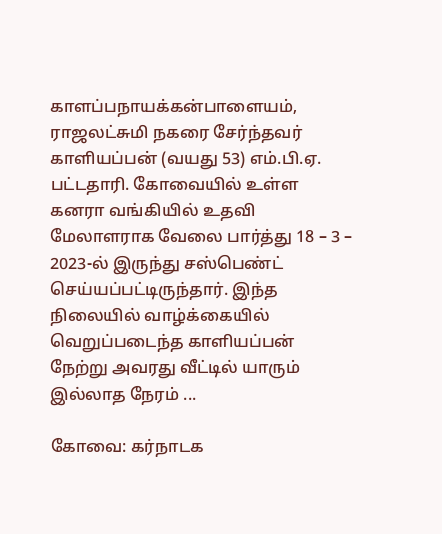காளப்பநாயக்கன்பாளையம், ராஜலட்சுமி நகரை சேர்ந்தவர் காளியப்பன் (வயது 53) எம்.பி.ஏ. பட்டதாரி. கோவையில் உள்ள கனரா வங்கியில் உதவி மேலாளராக வேலை பார்த்து 18 – 3 – 2023-ல் இருந்து சஸ்பெண்ட் செய்யப்பட்டிருந்தார். இந்த நிலையில் வாழ்க்கையில் வெறுப்படைந்த காளியப்பன் நேற்று அவரது வீட்டில் யாரும் இல்லாத நேரம் ...

கோவை: கர்நாடக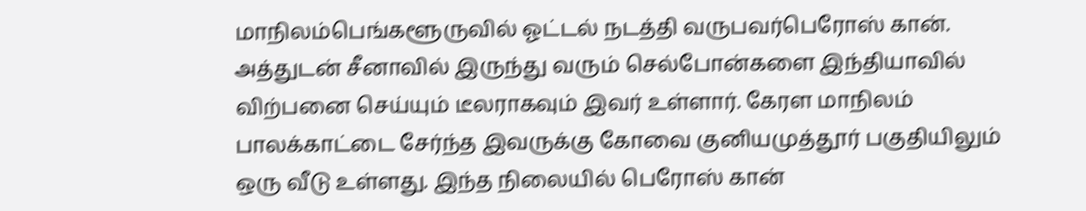மாநிலம்பெங்களூருவில் ஓட்டல் நடத்தி வருபவர்பெரோஸ் கான். அத்துடன் சீனாவில் இருந்து வரும் செல்போன்களை இந்தியாவில் விற்பனை செய்யும் டீலராகவும் இவர் உள்ளார். கேரள மாநிலம் பாலக்காட்டை சேர்ந்த இவருக்கு கோவை குனியமுத்தூர் பகுதியிலும் ஒரு வீடு உள்ளது. இந்த நிலையில் பெரோஸ் கான்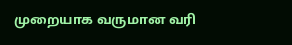முறையாக வருமான வரி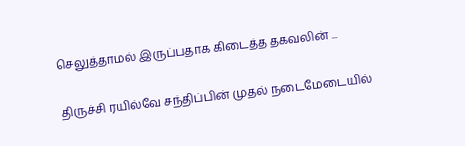செலுத்தாமல் இருப்பதாக கிடைத்த தகவலின் ...

திருச்சி ரயில்வே சந்திப்பின் முதல் நடைமேடையில்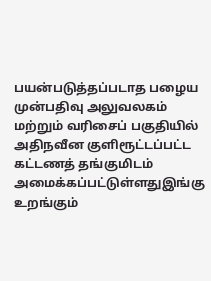பயன்படுத்தப்படாத பழைய முன்பதிவு அலுவலகம் மற்றும் வரிசைப் பகுதியில் அதிநவீன குளிரூட்டப்பட்ட கட்டணத் தங்குமிடம் அமைக்கப்பட்டுள்ளதுஇங்கு உறங்கும்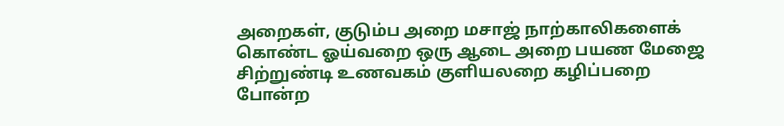அறைகள், குடும்ப அறை மசாஜ் நாற்காலிகளைக் கொண்ட ஓய்வறை ஒரு ஆடை அறை பயண மேஜை சிற்றுண்டி உணவகம் குளியலறை கழிப்பறை போன்ற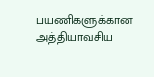பயணிகளுக்கான அத்தியாவசிய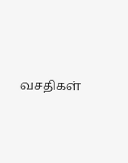வசதிகள்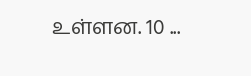உள்ளன. 10 ...